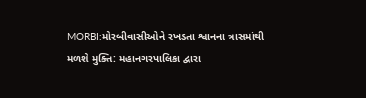MORBI:મોરબીવાસીઓને રખડતા શ્વાનના ત્રાસમાંથી મળશે મુક્તિ: મહાનગરપાલિકા દ્વારા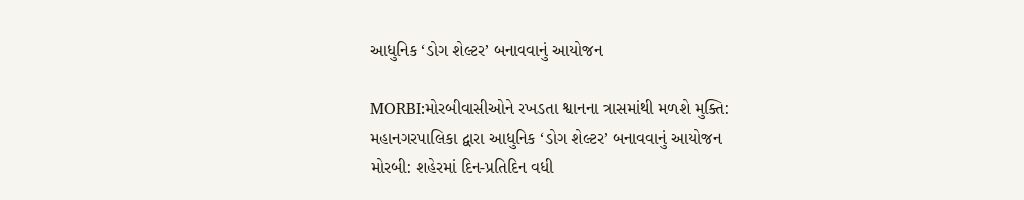આધુનિક ‘ડોગ શેલ્ટર’ બનાવવાનું આયોજન

MORBI:મોરબીવાસીઓને રખડતા શ્વાનના ત્રાસમાંથી મળશે મુક્તિ: મહાનગરપાલિકા દ્વારા આધુનિક ‘ડોગ શેલ્ટર’ બનાવવાનું આયોજન
મોરબી: શહેરમાં દિન-પ્રતિદિન વધી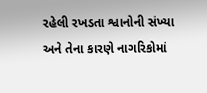રહેલી રખડતા શ્વાનોની સંખ્યા અને તેના કારણે નાગરિકોમાં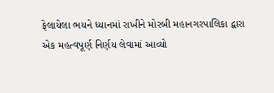ફેલાયેલા ભયને ધ્યાનમાં રાખીને મોરબી મહાનગરપાલિકા દ્વારા એક મહત્વપૂર્ણ નિર્ણય લેવામાં આવ્યો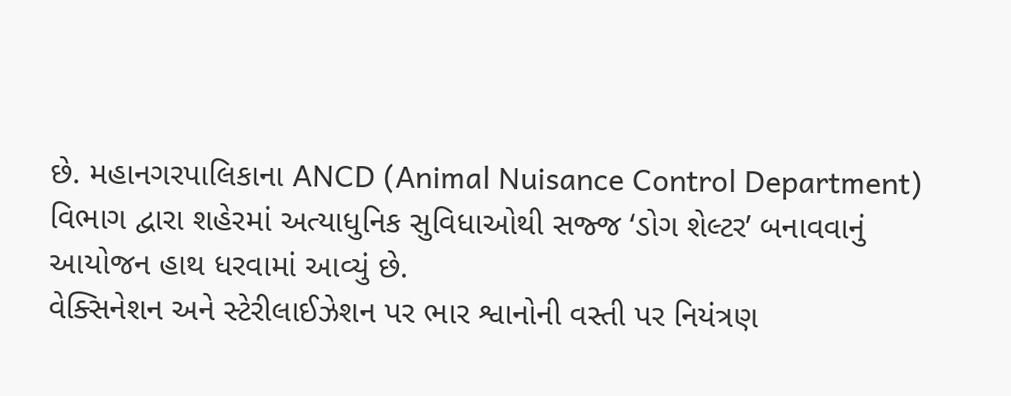છે. મહાનગરપાલિકાના ANCD (Animal Nuisance Control Department) વિભાગ દ્વારા શહેરમાં અત્યાધુનિક સુવિધાઓથી સજ્જ ‘ડોગ શેલ્ટર’ બનાવવાનું આયોજન હાથ ધરવામાં આવ્યું છે.
વેક્સિનેશન અને સ્ટેરીલાઈઝેશન પર ભાર શ્વાનોની વસ્તી પર નિયંત્રણ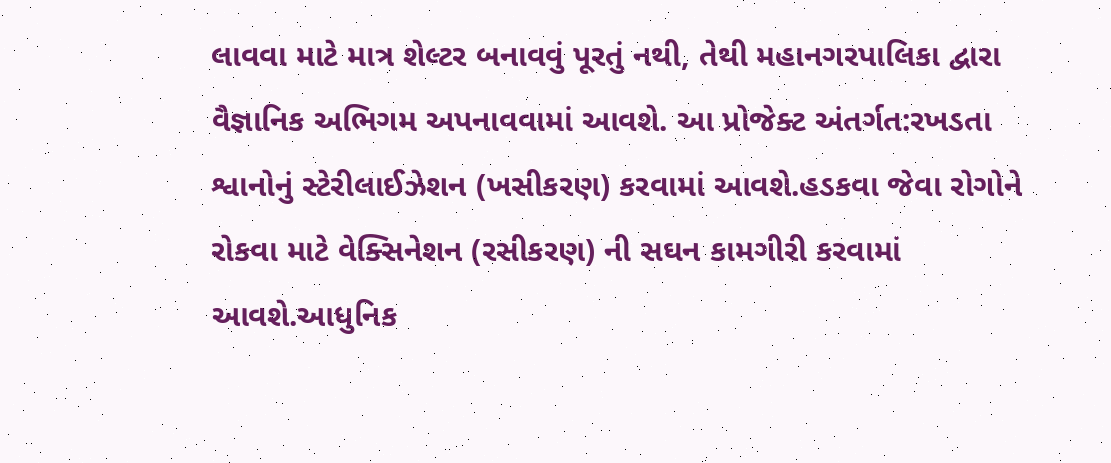લાવવા માટે માત્ર શેલ્ટર બનાવવું પૂરતું નથી, તેથી મહાનગરપાલિકા દ્વારા વૈજ્ઞાનિક અભિગમ અપનાવવામાં આવશે. આ પ્રોજેક્ટ અંતર્ગત:રખડતા શ્વાનોનું સ્ટેરીલાઈઝેશન (ખસીકરણ) કરવામાં આવશે.હડકવા જેવા રોગોને રોકવા માટે વેક્સિનેશન (રસીકરણ) ની સઘન કામગીરી કરવામાં આવશે.આધુનિક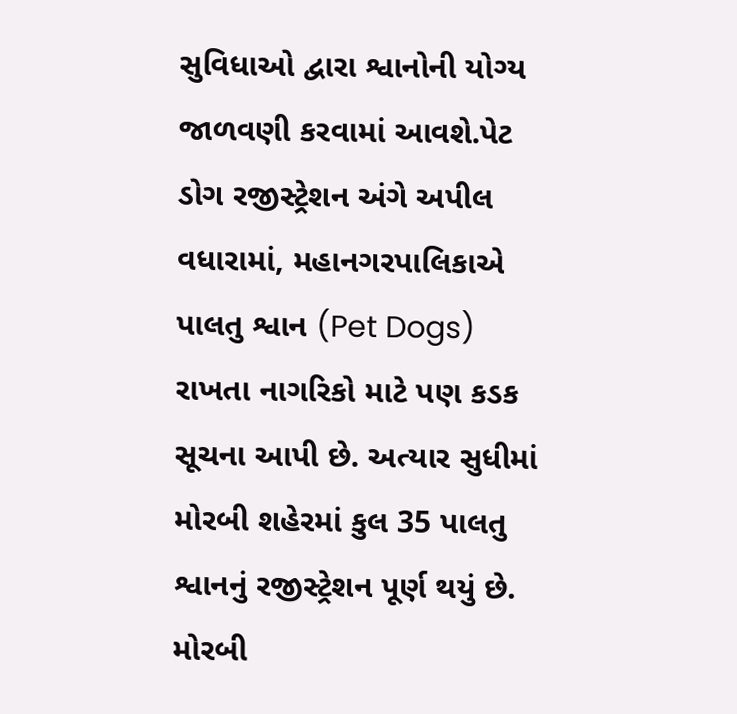સુવિધાઓ દ્વારા શ્વાનોની યોગ્ય જાળવણી કરવામાં આવશે.પેટ ડોગ રજીસ્ટ્રેશન અંગે અપીલ વધારામાં, મહાનગરપાલિકાએ પાલતુ શ્વાન (Pet Dogs) રાખતા નાગરિકો માટે પણ કડક સૂચના આપી છે. અત્યાર સુધીમાં મોરબી શહેરમાં કુલ 35 પાલતુ શ્વાનનું રજીસ્ટ્રેશન પૂર્ણ થયું છે. મોરબી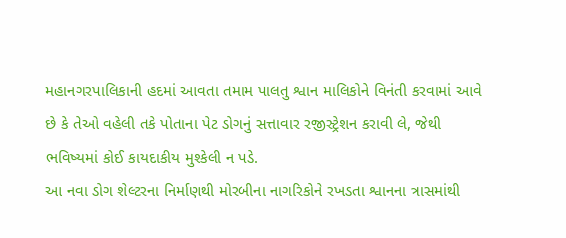મહાનગરપાલિકાની હદમાં આવતા તમામ પાલતુ શ્વાન માલિકોને વિનંતી કરવામાં આવે છે કે તેઓ વહેલી તકે પોતાના પેટ ડોગનું સત્તાવાર રજીસ્ટ્રેશન કરાવી લે, જેથી ભવિષ્યમાં કોઈ કાયદાકીય મુશ્કેલી ન પડે.
આ નવા ડોગ શેલ્ટરના નિર્માણથી મોરબીના નાગરિકોને રખડતા શ્વાનના ત્રાસમાંથી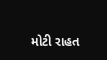મોટી રાહત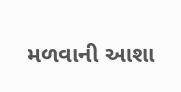મળવાની આશા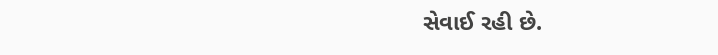સેવાઈ રહી છે.